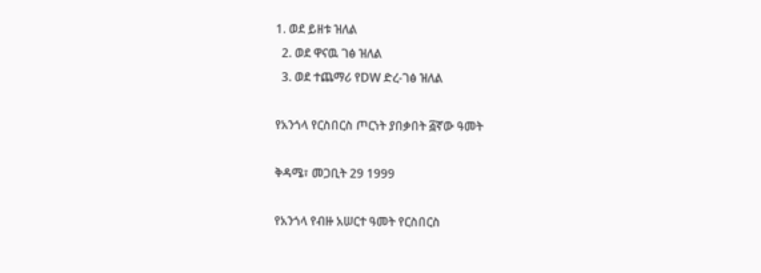1. ወደ ይዘቱ ዝለል
  2. ወደ ዋናዉ ገፅ ዝለል
  3. ወደ ተጨማሪ የDW ድረ-ገፅ ዝለል

የአንጎላ የርስበርስ ጦርነት ያበቃበት ፭ኛው ዓመት

ቅዳሜ፣ መጋቢት 29 1999

የአንጎላ የብዙ አሠርተ ዓመት የርስበርስ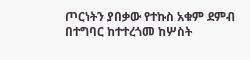ጦርነትን ያበቃው የተኩስ አቁም ደምብ በተግባር ከተተረጎመ ከሦስት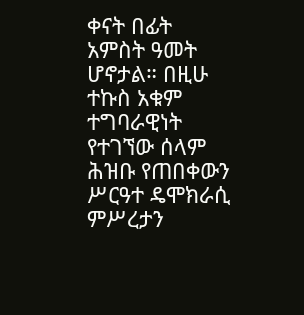ቀናት በፊት አምስት ዓመት ሆኖታል። በዚሁ ተኩስ አቁም ተግባራዊነት የተገኘው ሰላም ሕዝቡ የጠበቀውን ሥርዓተ ዴሞክራሲ ምሥረታን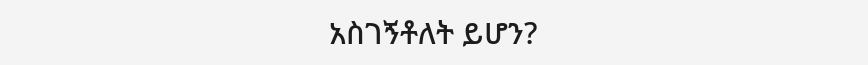አስገኝቶለት ይሆን?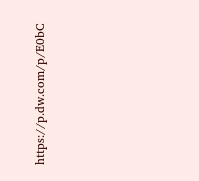https://p.dw.com/p/E0bC